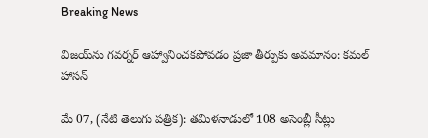Breaking News

విజయ్‌ను గవర్నర్ ఆహ్వానించకపోవడం ప్రజా తీర్పుకు అవమానం: కమల్ హాసన్

మే 07, (నేటి తెలుగు పత్రిక): తమిళనాడులో 108 అసెంబ్లీ సీట్లు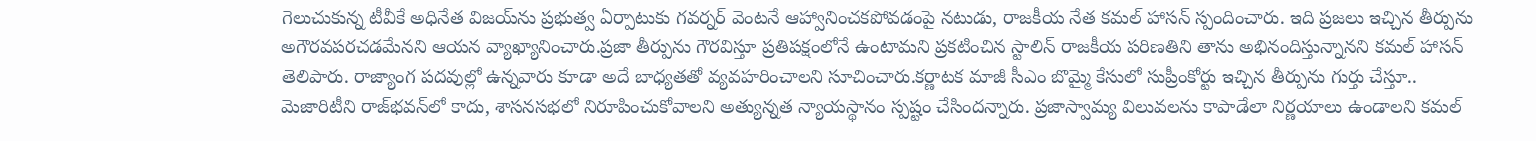గెలుచుకున్న టీవీకే అధినేత విజయ్‌ను ప్రభుత్వ ఏర్పాటుకు గవర్నర్ వెంటనే ఆహ్వానించకపోవడంపై నటుడు, రాజకీయ నేత కమల్ హాసన్ స్పందించారు. ఇది ప్రజలు ఇచ్చిన తీర్పును అగౌరవపరచడమేనని ఆయన వ్యాఖ్యానించారు.ప్రజా తీర్పును గౌరవిస్తూ ప్రతిపక్షంలోనే ఉంటామని ప్రకటించిన స్టాలిన్ రాజకీయ పరిణతిని తాను అభినందిస్తున్నానని కమల్ హాసన్ తెలిపారు. రాజ్యాంగ పదవుల్లో ఉన్నవారు కూడా అదే బాధ్యతతో వ్యవహరించాలని సూచించారు.కర్ణాటక మాజీ సీఎం బొమ్మై కేసులో సుప్రీంకోర్టు ఇచ్చిన తీర్పును గుర్తు చేస్తూ.. మెజారిటీని రాజ్‌భవన్‌లో కాదు, శాసనసభలో నిరూపించుకోవాలని అత్యున్నత న్యాయస్థానం స్పష్టం చేసిందన్నారు. ప్రజాస్వామ్య విలువలను కాపాడేలా నిర్ణయాలు ఉండాలని కమల్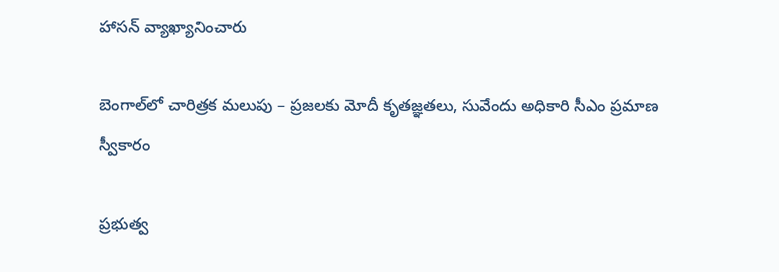హాసన్ వ్యాఖ్యానించారు

బెంగాల్‌లో చారిత్రక మలుపు – ప్రజలకు మోదీ కృతజ్ఞతలు, సువేందు అధికారి సీఎం ప్రమాణ స్వీకారం

ప్రభుత్వ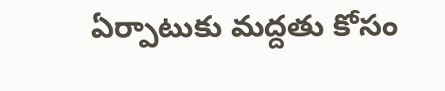ఏర్పాటుకు మద్దతు కోసం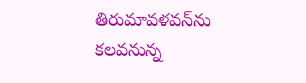తిరుమావళవన్‌ను కలవనున్న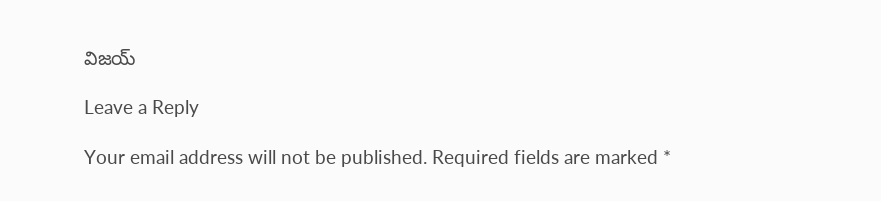విజయ్

Leave a Reply

Your email address will not be published. Required fields are marked *